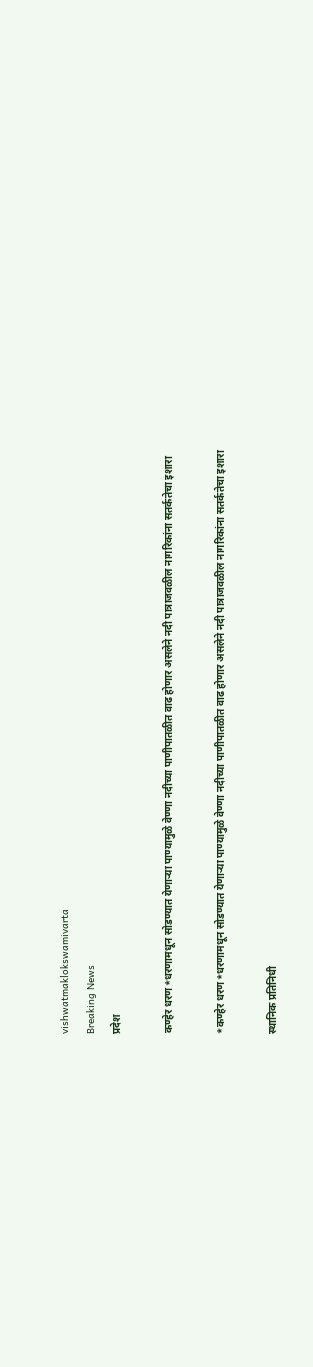vishwatmaklokswamivarta
Breaking News
प्रदेश

कण्हेर धरण*धरणामधून सोडण्यात येणाऱ्या पाण्यामुळे वेण्णा नदीच्या पाणीपातळीत वाढ होणार असलेने नदी पात्राजवळील नागरिकांना सतर्कतेचा इशारा

*कण्हेर धरण*धरणामधून सोडण्यात येणाऱ्या पाण्यामुळे वेण्णा नदीच्या पाणीपातळीत वाढ होणार असलेने नदी पात्राजवळील नागरिकांना सतर्कतेचा इशारा

स्थानिक प्रतिनिधी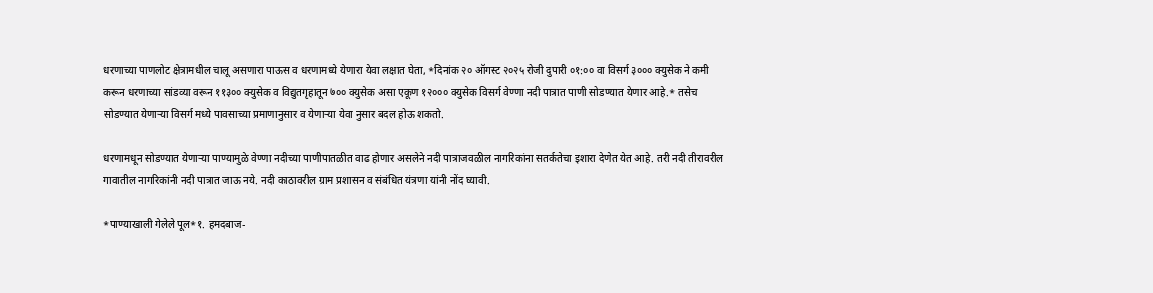धरणाच्या पाणलोट क्षेत्रामधील चालू असणारा पाऊस व धरणामध्ये येणारा येवा लक्षात घेता, *दिनांक २० ऑगस्ट २०२५ रोजी दुपारी ०१:०० वा विसर्ग ३००० क्युसेक ने कमी करून धरणाच्या सांडव्या वरून ११३०० क्युसेक व विद्युतगृहातून ७०० क्युसेक असा एकूण १२००० क्युसेक विसर्ग वेण्णा नदी पात्रात पाणी सोडण्यात येणार आहे.* तसेच सोडण्यात येणार्‍या विसर्ग मध्ये पावसाच्या प्रमाणानुसार व येणार्‍या येवा नुसार बदल होऊ शकतो.

धरणामधून सोडण्यात येणाऱ्या पाण्यामुळे वेण्णा नदीच्या पाणीपातळीत वाढ होणार असलेने नदी पात्राजवळील नागरिकांना सतर्कतेचा इशारा देणेत येत आहे. तरी नदी तीरावरील गावातील नागरिकांनी नदी पात्रात जाऊ नये. नदी काठावरील ग्राम प्रशासन व संबंधित यंत्रणा यांनी नोंद घ्यावी.

*पाण्याखाली गेलेले पूल*१. हमदबाज-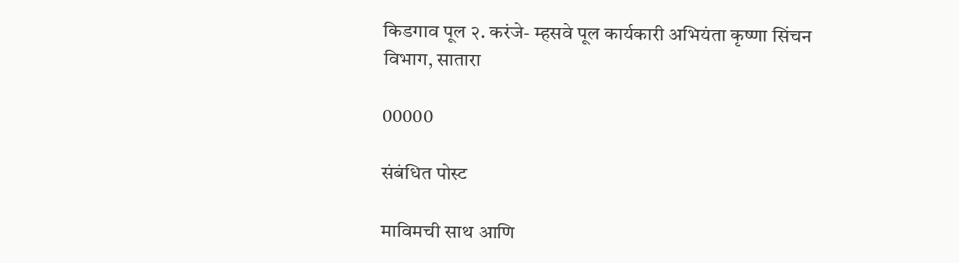किडगाव पूल २. करंजे- म्हसवे पूल कार्यकारी अभियंता कृष्णा सिंचन विभाग, सातारा

00000

संबंधित पोस्ट

माविमची साथ आणि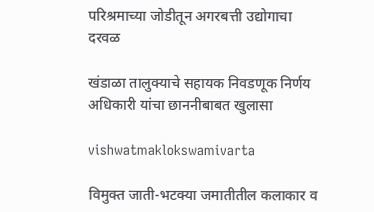परिश्रमाच्या जोडीतून अगरबत्ती उद्योगाचा दरवळ

खंडाळा तालुक्याचे सहायक निवडणूक निर्णय अधिकारी यांचा छाननीबाबत खुलासा

vishwatmaklokswamivarta

विमुक्त जाती-भटक्या जमातीतील कलाकार व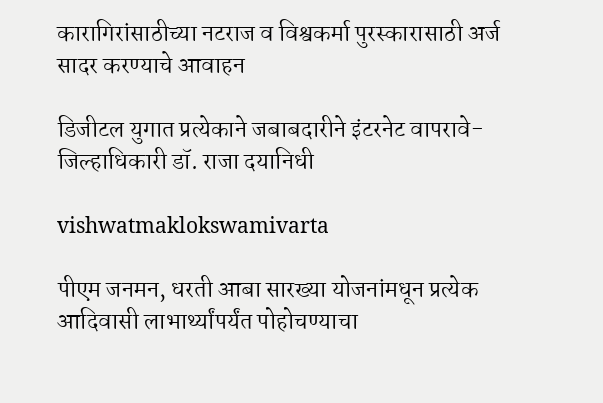कारागिरांसाठीच्या नटराज व विश्वकर्मा पुरस्कारासाठी अर्ज सादर करण्याचे आवाहन

डिजीटल युगात प्रत्येकाने जबाबदारीने इंटरनेट वापरावे- जिल्हाधिकारी डॉ. राजा दयानिधी

vishwatmaklokswamivarta

पीएम जनमन, धरती आबा सारख्या योजनांमधून प्रत्येक आदिवासी लाभार्थ्यांपर्यंत पोहोचण्याचा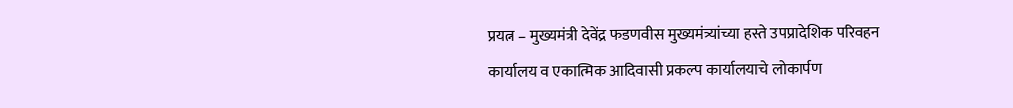प्रयत्न – मुख्यमंत्री देवेंद्र फडणवीस मुख्यमंत्र्यांच्या हस्ते उपप्रादेशिक परिवहन कार्यालय व एकात्मिक आदिवासी प्रकल्प कार्यालयाचे लोकार्पण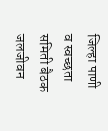जिल्हा पाणी व स्वच्छता समिती बैठक जलजीवन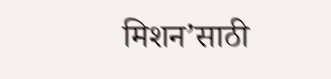मिशन’साठी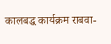कालबद्ध कार्यक्रम राबवा-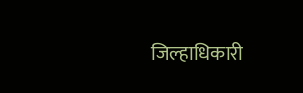जिल्हाधिकारी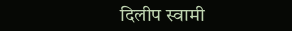दिलीप स्वामी